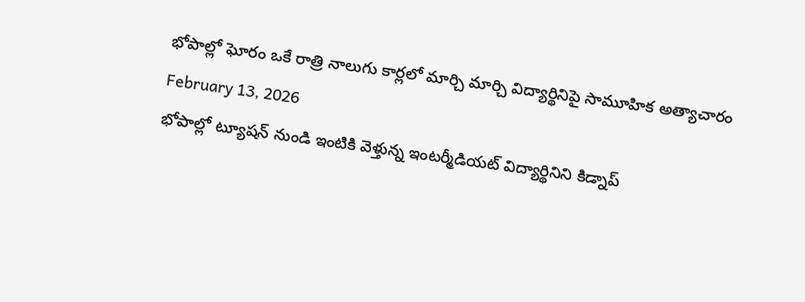భోపాల్లో ఘోరం ఒకే రాత్రి నాలుగు కార్లలో మార్చి మార్చి విద్యార్థినిపై సామూహిక అత్యాచారం
February 13, 2026
భోపాల్లో ట్యూషన్ నుండి ఇంటికి వెళ్తున్న ఇంటర్మీడియట్ విద్యార్థినిని కిడ్నాప్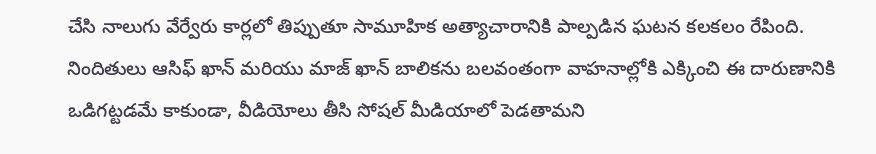చేసి నాలుగు వేర్వేరు కార్లలో తిప్పుతూ సామూహిక అత్యాచారానికి పాల్పడిన ఘటన కలకలం రేపింది. నిందితులు ఆసిఫ్ ఖాన్ మరియు మాజ్ ఖాన్ బాలికను బలవంతంగా వాహనాల్లోకి ఎక్కించి ఈ దారుణానికి ఒడిగట్టడమే కాకుండా, వీడియోలు తీసి సోషల్ మీడియాలో పెడతామని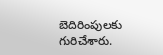బెదిరింపులకు గురిచేశారు.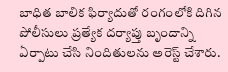బాధిత బాలిక ఫిర్యాదుతో రంగంలోకి దిగిన పోలీసులు ప్రత్యేక దర్యాప్తు బృందాన్ని ఏర్పాటు చేసి నిందితులను అరెస్ట్ చేశారు.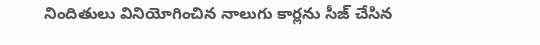నిందితులు వినియోగించిన నాలుగు కార్లను సీజ్ చేసిన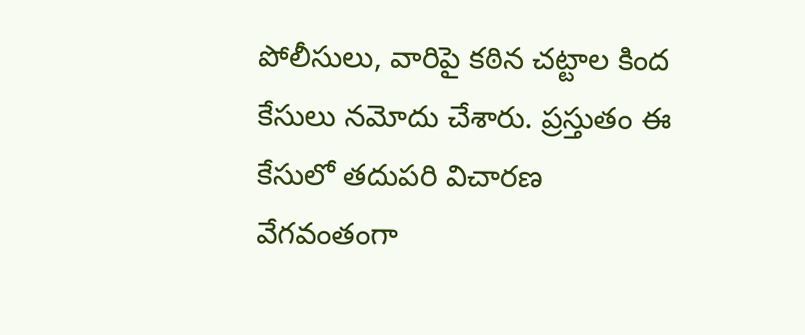పోలీసులు, వారిపై కఠిన చట్టాల కింద కేసులు నమోదు చేశారు. ప్రస్తుతం ఈ కేసులో తదుపరి విచారణ వేగవంతంగా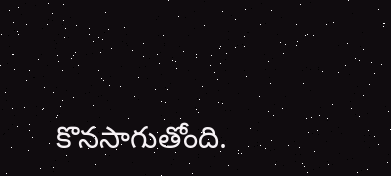కొనసాగుతోంది.